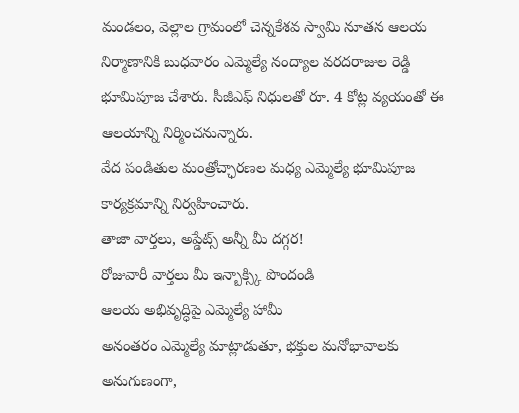మండలం, వెల్లాల గ్రామంలో చెన్నకేశవ స్వామి నూతన ఆలయ నిర్మాణానికి బుధవారం ఎమ్మెల్యే నంద్యాల వరదరాజుల రెడ్డి భూమిపూజ చేశారు. సీజీఎఫ్ నిధులతో రూ. 4 కోట్ల వ్యయంతో ఈ ఆలయాన్ని నిర్మించనున్నారు.
వేద పండితుల మంత్రోచ్ఛారణల మధ్య ఎమ్మెల్యే భూమిపూజ కార్యక్రమాన్ని నిర్వహించారు.
తాజా వార్తలు, అప్డేట్స్ అన్నీ మీ దగ్గర!
రోజువారీ వార్తలు మీ ఇన్బాక్స్కి పొందండి
ఆలయ అభివృద్ధిపై ఎమ్మెల్యే హామీ
అనంతరం ఎమ్మెల్యే మాట్లాడుతూ, భక్తుల మనోభావాలకు అనుగుణంగా,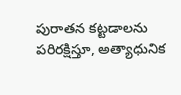పురాతన కట్టడాలను పరిరక్షిస్తూ, అత్యాధునిక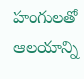హంగులతో ఆలయాన్ని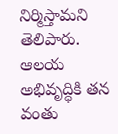నిర్మిస్తామని తెలిపారు. ఆలయ అభివృద్ధికి తన వంతు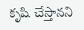కృషి చేస్తానని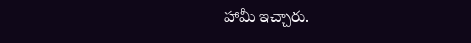హామీ ఇచ్చారు.